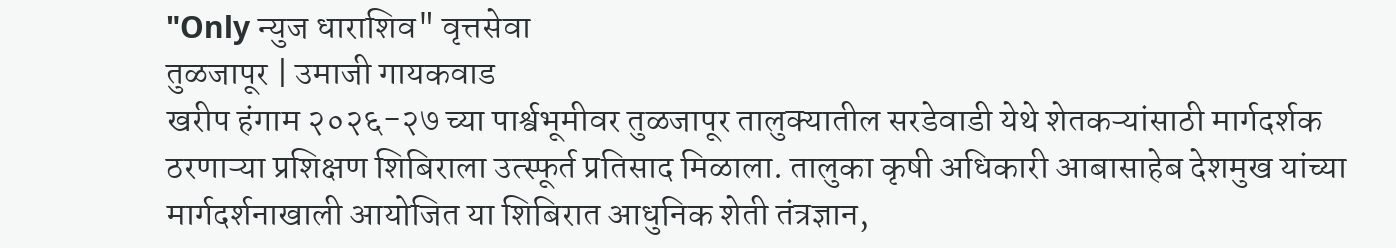"Only न्युज धाराशिव" वृत्तसेवा
तुळजापूर | उमाजी गायकवाड
खरीप हंगाम २०२६-२७ च्या पार्श्वभूमीवर तुळजापूर तालुक्यातील सरडेवाडी येथे शेतकऱ्यांसाठी मार्गदर्शक ठरणाऱ्या प्रशिक्षण शिबिराला उत्स्फूर्त प्रतिसाद मिळाला. तालुका कृषी अधिकारी आबासाहेब देशमुख यांच्या मार्गदर्शनाखाली आयोजित या शिबिरात आधुनिक शेती तंत्रज्ञान,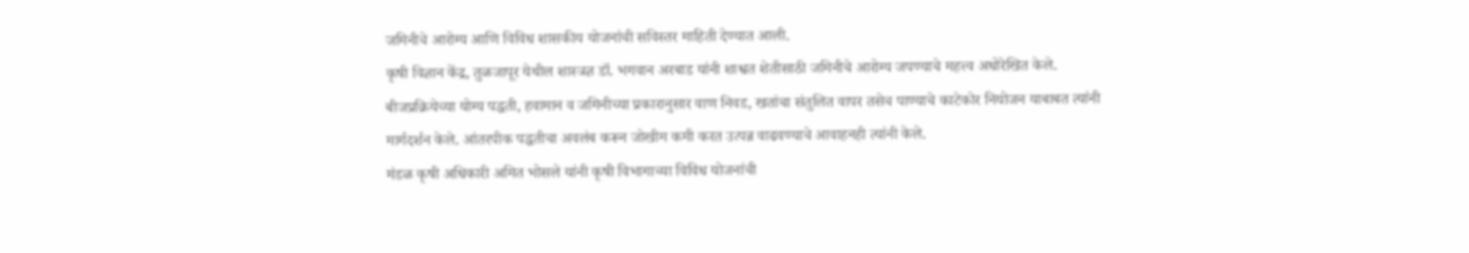जमिनीचे आरोग्य आणि विविध शासकीय योजनांची सविस्तर माहिती देण्यात आली.
कृषी विज्ञान केंद्र, तुळजापूर येथील शास्त्रज्ञ डॉ. भगवान अरबाड यांनी शाश्वत शेतीसाठी जमिनीचे आरोग्य जपण्याचे महत्त्व अधोरेखित केले. बीजप्रक्रियेच्या योग्य पद्धती, हवामान व जमिनीच्या प्रकारानुसार वाण निवड, खतांचा संतुलित वापर तसेच पाण्याचे काटेकोर नियोजन याबाबत त्यांनी मार्गदर्शन केले. आंतरपीक पद्धतीचा अवलंब करून जोखीम कमी करत उत्पन्न वाढवण्याचे आवाहनही त्यांनी केले.
मंडळ कृषी अधिकारी अमित भोसले यांनी कृषी विभागाच्या विविध योजनांची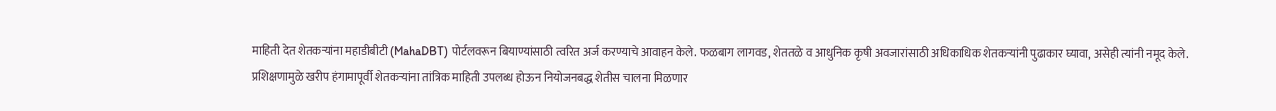माहिती देत शेतकऱ्यांना महाडीबीटी (MahaDBT) पोर्टलवरून बियाण्यांसाठी त्वरित अर्ज करण्याचे आवाहन केले. फळबाग लागवड, शेततळे व आधुनिक कृषी अवजारांसाठी अधिकाधिक शेतकऱ्यांनी पुढाकार घ्यावा, असेही त्यांनी नमूद केले.
प्रशिक्षणामुळे खरीप हंगामापूर्वी शेतकऱ्यांना तांत्रिक माहिती उपलब्ध होऊन नियोजनबद्ध शेतीस चालना मिळणार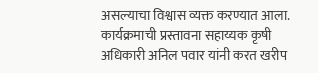असल्याचा विश्वास व्यक्त करण्यात आला. कार्यक्रमाची प्रस्तावना सहाय्यक कृषी अधिकारी अनिल पवार यांनी करत खरीप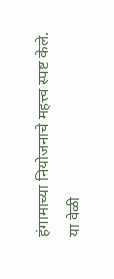हंगामाच्या नियोजनाचे महत्त्व स्पष्ट केले.
या वेळी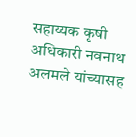सहाय्यक कृषी अधिकारी नवनाथ अलमले यांच्यासह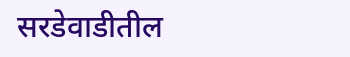सरडेवाडीतील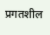प्रगतशील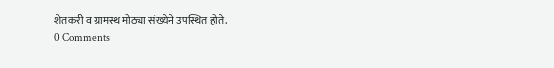शेतकरी व ग्रामस्थ मोठ्या संख्येने उपस्थित होते.
0 Comments